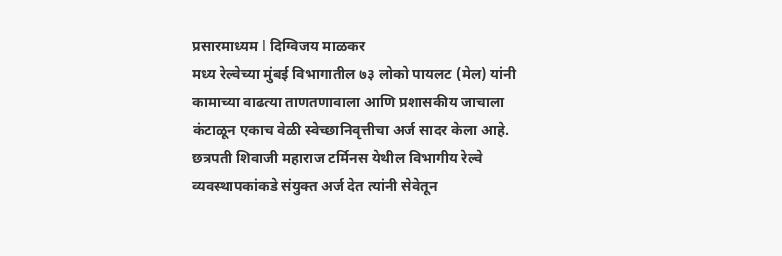प्रसारमाध्यम l दिग्विजय माळकर
मध्य रेल्वेच्या मुंबई विभागातील ७३ लोको पायलट (मेल) यांनी कामाच्या वाढत्या ताणतणावाला आणि प्रशासकीय जाचाला कंटाळून एकाच वेळी स्वेच्छानिवृत्तीचा अर्ज सादर केला आहे. छत्रपती शिवाजी महाराज टर्मिनस येथील विभागीय रेल्वे व्यवस्थापकांकडे संयुक्त अर्ज देत त्यांनी सेवेतून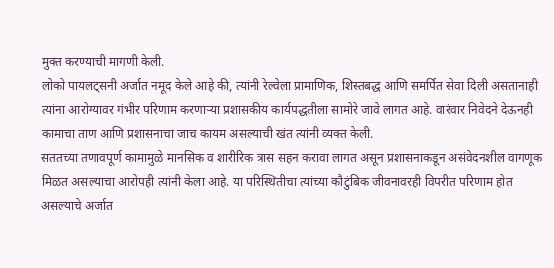मुक्त करण्याची मागणी केली.
लोको पायलट्सनी अर्जात नमूद केले आहे की, त्यांनी रेल्वेला प्रामाणिक, शिस्तबद्ध आणि समर्पित सेवा दिली असतानाही त्यांना आरोग्यावर गंभीर परिणाम करणाऱ्या प्रशासकीय कार्यपद्धतीला सामोरे जावे लागत आहे. वारंवार निवेदने देऊनही कामाचा ताण आणि प्रशासनाचा जाच कायम असल्याची खंत त्यांनी व्यक्त केली.
सततच्या तणावपूर्ण कामामुळे मानसिक व शारीरिक त्रास सहन करावा लागत असून प्रशासनाकडून असंवेदनशील वागणूक मिळत असल्याचा आरोपही त्यांनी केला आहे. या परिस्थितीचा त्यांच्या कौटुंबिक जीवनावरही विपरीत परिणाम होत असल्याचे अर्जात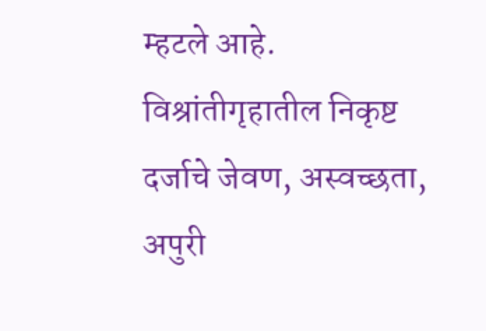म्हटले आहे.
विश्रांतीगृहातील निकृष्ट दर्जाचे जेवण, अस्वच्छता, अपुरी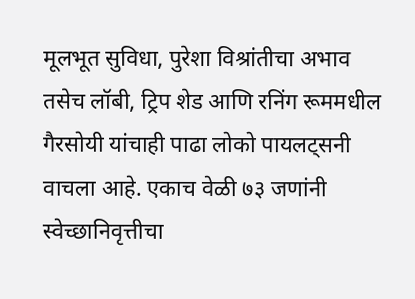मूलभूत सुविधा, पुरेशा विश्रांतीचा अभाव तसेच लॉबी, ट्रिप शेड आणि रनिंग रूममधील गैरसोयी यांचाही पाढा लोको पायलट्सनी वाचला आहे. एकाच वेळी ७३ जणांनी स्वेच्छानिवृत्तीचा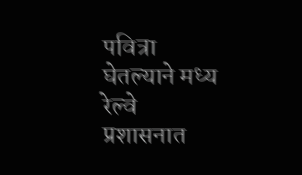पवित्रा घेतल्याने मध्य रेल्वे प्रशासनात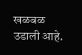खळबळ उडाली आहे.